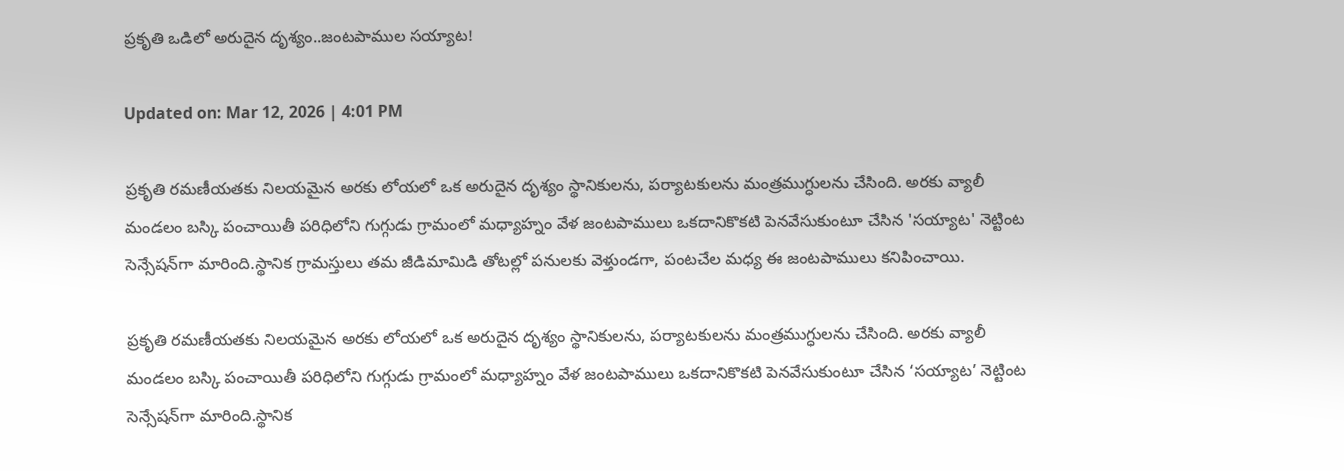ప్రకృతి ఒడిలో అరుదైన దృశ్యం..జంటపాముల సయ్యాట!

Updated on: Mar 12, 2026 | 4:01 PM

ప్రకృతి రమణీయతకు నిలయమైన అరకు లోయలో ఒక అరుదైన దృశ్యం స్థానికులను, పర్యాటకులను మంత్రముగ్ధులను చేసింది. అరకు వ్యాలీ మండలం బస్కి పంచాయితీ పరిధిలోని గుగ్గుడు గ్రామంలో మధ్యాహ్నం వేళ జంటపాములు ఒకదానికొకటి పెనవేసుకుంటూ చేసిన 'సయ్యాట' నెట్టింట సెన్సేషన్‌గా మారింది.స్థానిక గ్రామస్తులు తమ జీడిమామిడి తోటల్లో పనులకు వెళ్తుండగా, పంటచేల మధ్య ఈ జంటపాములు కనిపించాయి.

ప్రకృతి రమణీయతకు నిలయమైన అరకు లోయలో ఒక అరుదైన దృశ్యం స్థానికులను, పర్యాటకులను మంత్రముగ్ధులను చేసింది. అరకు వ్యాలీ మండలం బస్కి పంచాయితీ పరిధిలోని గుగ్గుడు గ్రామంలో మధ్యాహ్నం వేళ జంటపాములు ఒకదానికొకటి పెనవేసుకుంటూ చేసిన ‘సయ్యాట’ నెట్టింట సెన్సేషన్‌గా మారింది.స్థానిక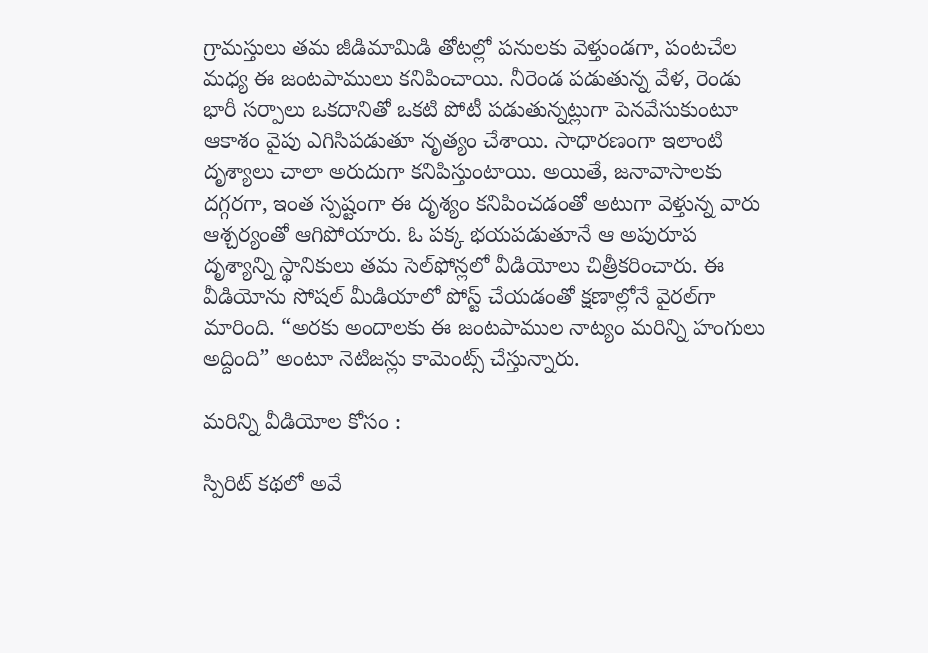గ్రామస్తులు తమ జీడిమామిడి తోటల్లో పనులకు వెళ్తుండగా, పంటచేల మధ్య ఈ జంటపాములు కనిపించాయి. నీరెండ పడుతున్న వేళ, రెండు భారీ సర్పాలు ఒకదానితో ఒకటి పోటీ పడుతున్నట్లుగా పెనవేసుకుంటూ ఆకాశం వైపు ఎగిసిపడుతూ నృత్యం చేశాయి. సాధారణంగా ఇలాంటి దృశ్యాలు చాలా అరుదుగా కనిపిస్తుంటాయి. అయితే, జనావాసాలకు దగ్గరగా, ఇంత స్పష్టంగా ఈ దృశ్యం కనిపించడంతో అటుగా వెళ్తున్న వారు ఆశ్చర్యంతో ఆగిపోయారు. ఓ పక్క భయపడుతూనే ఆ అపురూప దృశ్యాన్ని స్థానికులు తమ సెల్‌ఫోన్లలో వీడియోలు చిత్రీకరించారు. ఈ వీడియోను సోషల్ మీడియాలో పోస్ట్ చేయడంతో క్షణాల్లోనే వైరల్‌గా మారింది. “అరకు అందాలకు ఈ జంటపాముల నాట్యం మరిన్ని హంగులు అద్దింది” అంటూ నెటిజన్లు కామెంట్స్ చేస్తున్నారు.

మరిన్ని వీడియోల కోసం :

స్పిరిట్‌ కథలో అవే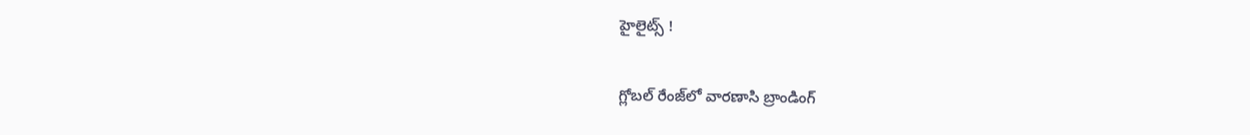హైలైట్స్ !

గ్లోబల్‌ రేంజ్‌లో వారణాసి బ్రాండింగ్‌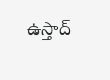ఉస్తాద్‌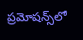ప్రమోషన్స్‌లో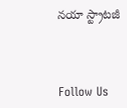నయా స్ట్రాటజీ



Follow Us